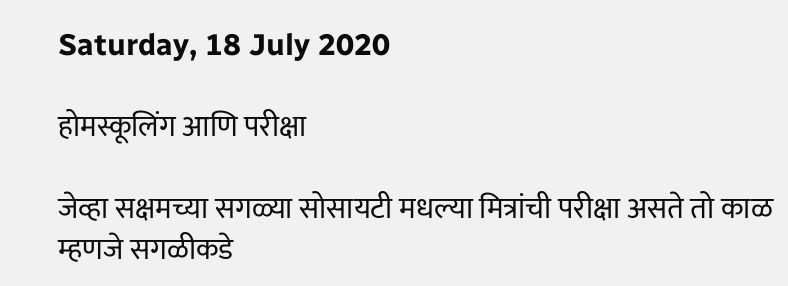Saturday, 18 July 2020

होमस्कूलिंग आणि परीक्षा

जेव्हा सक्षमच्या सगळ्या सोसायटी मधल्या मित्रांची परीक्षा असते तो काळ म्हणजे सगळीकडे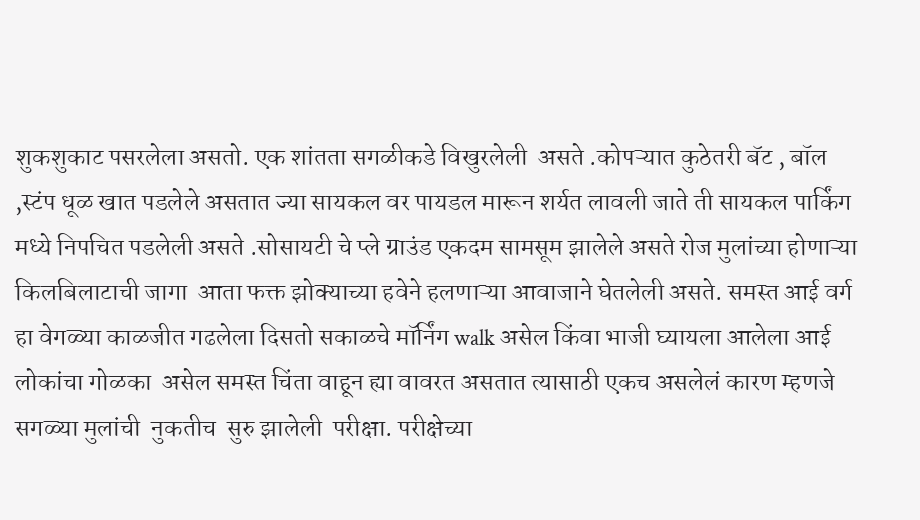शुकशुकाट पसरलेला असतो. एक शांतता सगळीकडे विखुरलेली  असते .कोपऱ्यात कुठेतरी बॅट , बॉल ,स्टंप धूळ खात पडलेले असतात ज्या सायकल वर पायडल मारून शर्यत लावली जाते ती सायकल पार्किंग मध्ये निपचित पडलेली असते .सोसायटी चे प्ले ग्राउंड एकदम सामसूम झालेले असते रोज मुलांच्या होणाऱ्या  किलबिलाटाची जागा  आता फक्त झोक्याच्या हवेने हलणाऱ्या आवाजाने घेतलेली असते. समस्त आई वर्ग हा वेगळ्या काळजीत गढलेला दिसतो सकाळचे मॉर्निंग walk असेल किंवा भाजी घ्यायला आलेला आई लोकांचा गोळका  असेल समस्त चिंता वाहून ह्या वावरत असतात त्यासाठी एकच असलेलं कारण म्हणजे सगळ्या मुलांची  नुकतीच  सुरु झालेली  परीक्षा. परीक्षेच्या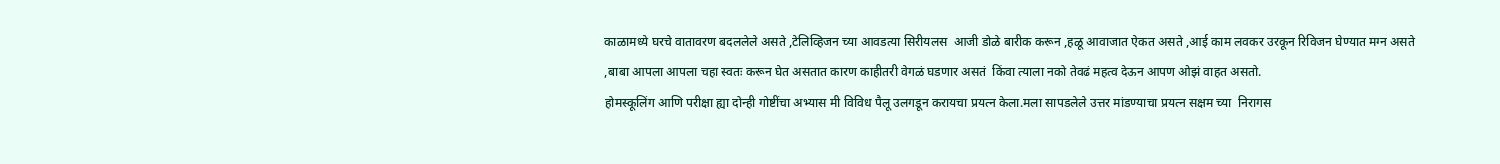काळामध्ये घरचे वातावरण बदललेले असते ,टेलिव्हिजन च्या आवडत्या सिरीयलस  आजी डोळे बारीक करून ,हळू आवाजात ऐकत असते ,आई काम लवकर उरकून रिविजन घेण्यात मग्न असते ,बाबा आपला आपला चहा स्वतः करून घेत असतात कारण काहीतरी वेगळं घडणार असतं  किंवा त्याला नको तेवढं महत्व देऊन आपण ओझं वाहत असतो.
होमस्कूलिंग आणि परीक्षा ह्या दोन्ही गोष्टींचा अभ्यास मी विविध पैलू उलगडून करायचा प्रयत्न केला.मला सापडलेले उत्तर मांडण्याचा प्रयत्न सक्षम च्या  निरागस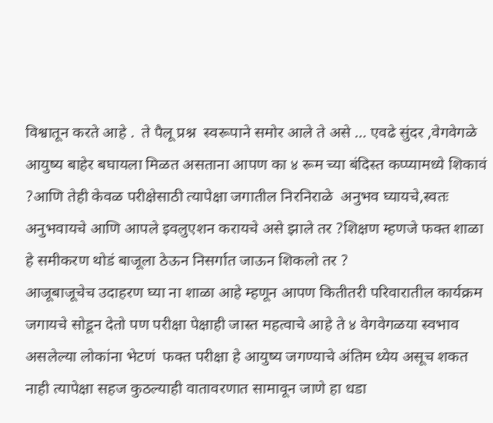विश्वातून करते आहे .  ते पैलू प्रश्न  स्वरूपाने समोर आले ते असे ... एवढे सुंदर ,वेगवेगळे आयुष्य बाहेर बघायला मिळत असताना आपण का ४ रूम च्या बंदिस्त कप्प्यामध्ये शिकावं ?आणि तेही केवळ परीक्षेसाठी त्यापेक्षा जगातील निरनिराळे  अनुभव घ्यायचे,स्वतः अनुभवायचे आणि आपले इवलुएशन करायचे असे झाले तर ?शिक्षण म्हणजे फक्त शाळा हे समीकरण थोडं बाजूला ठेऊन निसर्गात जाऊन शिकलो तर ?
आजूबाजूचेच उदाहरण घ्या ना शाळा आहे म्हणून आपण कितीतरी परिवारातील कार्यक्रम जगायचे सोडून देतो पण परीक्षा पेक्षाही जास्त महत्वाचे आहे ते ४ वेगवेगळया स्वभाव असलेल्या लोकांना भेटणं  फक्त परीक्षा हे आयुष्य जगण्याचे अंतिम ध्येय असूच शकत नाही त्यापेक्षा सहज कुठल्याही वातावरणात सामावून जाणे हा धडा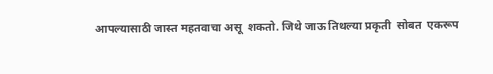आपल्यासाठी जास्त महतवाचा असू  शकतो. जिथे जाऊ तिथल्या प्रकृती  सोबत  एकरूप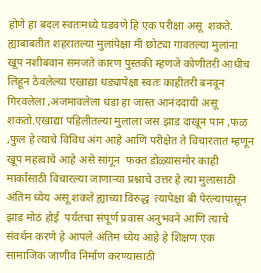होणे हा बदल स्वतःमध्ये घडवणे हि एक परीक्षा असू  शकते.  ह्याबाबतीत शहरातल्या मुलांपेक्षा मी छोट्या गावतल्या मुलांना खूप नशीबवान समजते कारण पुस्तकी म्हणजे कोणीतरी आधीच लिहून ठेवलेल्या एखाद्या धड्यापेक्षा स्वतः काहीतरी बनवून गिरवलेला ,अजमावलेला धडा हा जास्त आनंददायी असू शकतो.एखाद्या पहिलीतल्या मुलाला जस झाड दाखून पान ,फळ ,फुल हे त्याचे विविध अंग आहे आणि परीक्षेत ते विचारतात म्हणून खूप महत्वाचे आहे असे सांगून  फक्त डोळ्यासमोर काही मार्कांसाठी विचारल्या जाणाऱ्या प्रश्नाचे उत्तर हे त्या मुलासाठी अंतिम ध्येय असू शकते ह्याच्या विरुद्ध  त्यापेक्षा बी पेरल्यापासून झाड मोठं होई  पर्यंतचा संपूर्ण प्रवास अनुभवने आणि त्याचे संवर्धन करणे हे आपले अंतिम ध्येय आहे हे शिक्षण एक सामाजिक जाणीव निर्माण करण्यासाठी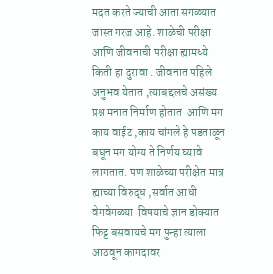मदत करते ज्याची आता सगळ्यात जास्त गरज आहे. शाळेची परीक्षा आणि जीवनाची परीक्षा ह्यामध्ये किती हा दुरावा . जीवनात पहिले अनुभव येतात ,त्याबद्दलचे असंख्य प्रश्न मनात निर्माण होतात  आणि मग काय वाईट ,काय चांगले हे पडताळून बघून मग योग्य ते निर्णय घ्यावे  लागतात. पण शाळेच्या परीक्षेत मात्र ह्याच्या विरुद्ध ,सर्वात आधी वेगवेगळ्या  विषयाचे ज्ञान डोक्यात  फिट्ट बसवायचे मग पुन्हा त्याला आठवून कागदावर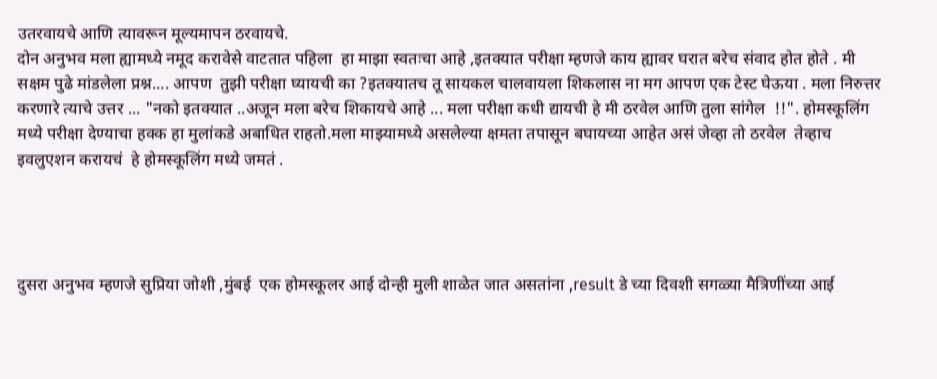उतरवायचे आणि त्यावरून मूल्यमापन ठरवायचे.
दोन अनुभव मला ह्यामध्ये नमूद करावेसे वाटतात पहिला  हा माझा स्वतःचा आहे ,इतक्यात परीक्षा म्हणजे काय ह्यावर घरात बरेच संवाद होत होते . मी सक्षम पुढे मांडलेला प्रश्न.... आपण  तुझी परीक्षा घ्यायची का ?इतक्यातच तू सायकल चालवायला शिकलास ना मग आपण एक टेस्ट घेऊया . मला निरुत्तर करणारे त्याचे उत्तर ... "नको इतक्यात ..अजून मला बरेच शिकायचे आहे ... मला परीक्षा कधी द्यायची हे मी ठरवेल आणि तुला सांगेल  !!". होमस्कूलिंग मध्ये परीक्षा देण्याचा हक्क हा मुलांकडे अबाधित राहतो.मला माझ्यामध्ये असलेल्या क्षमता तपासून बघायच्या आहेत असं जेव्हा तो ठरवेल  तेव्हाच इवलुएशन करायचं  हे होमस्कूलिंग मध्ये जमतं .




दुसरा अनुभव म्हणजे सुप्रिया जोशी ,मुंबई  एक होमस्कूलर आई दोन्ही मुली शाळेत जात असतांना ,result डे च्या दिवशी सगळ्या मैत्रिणींच्या आई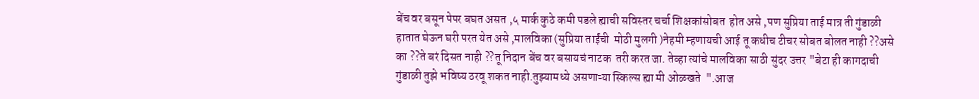बेंच वर बसून पेपर बघत असत ,५ मार्क कुठे कमी पडले ह्याची सविस्तर चर्चा शिक्षकांसोबत  होत असे ,पण सुप्रिया ताई मात्र ती गुंडाळी हातात घेऊन घरी परत येत असे ,मालविका (सुप्रिया ताईंची  मोठी मुलगी )नेहमी म्हणायची आई तू कधीच टीचर सोबत बोलत नाही ??असे का ??ते बरं दिसत नाही ??तू निदान बेंच वर बसायचं नाटक  तरी करत जा. तेव्हा त्यांचे मालविका साठी सुंदर उत्तर "बेटा ही कागदाची गुंडाळी तुझे भविष्य ठरवू शकत नाही.तुझ्यामध्ये असणाऱ्या स्किल्स ह्या मी ओळखते  ".आज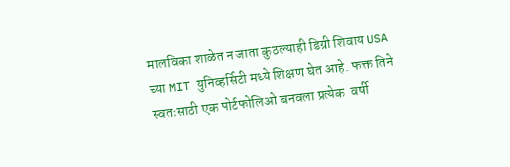मालविका शाळेत न जाता कुठल्याही डिग्री शिवाय USA च्या MIT युनिव्हर्सिटी मध्ये शिक्षण घेत आहे. फक्त तिने स्वतःसाठी एक पोर्टफोलिओ बनवला प्रत्येक  वर्षी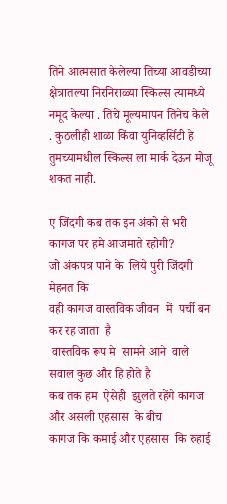तिने आत्मसात केलेल्या तिच्या आवडीच्या क्षेत्रातल्या निरनिराळ्या स्किल्स त्यामध्ये नमूद केल्या . तिचे मूल्यमापन तिनेच केले . कुठलीही शाळा किंवा युनिव्हर्सिटी हे तुमच्यामधील स्किल्स ला मार्क देऊन मोजू शकत नाही.

ए जिंदगी कब तक इन अंको से भरी कागज पर हमे आजमाते रहोगी?
जो अंकपत्र पाने के  लिये पुरी जिंदगी मेहनत कि
वही कागज वास्तविक जीवन  में  पर्ची बन कर रह जाता  है
 वास्तविक रूप मे  सामने आने  वाले सवाल कुछ और हि होते है
कब तक हम  ऐसेही  झुलते रहेंगे कागज  और असली एहसास  के बीच
कागज कि कमाई और एहसास  कि रुहाई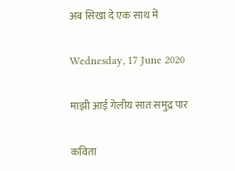अब सिखा दे एक साथ में

Wednesday, 17 June 2020

माझी आई गेलीय सात समुद्र पार

कविता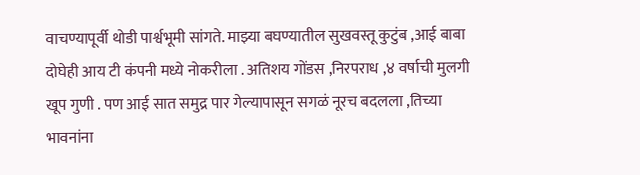वाचण्यापूर्वी थोडी पार्श्वभूमी सांगते. माझ्या बघण्यातील सुखवस्तू कुटुंब ,आई बाबा दोघेही आय टी कंपनी मध्ये नोकरीला . अतिशय गोंडस ,निरपराध ,४ वर्षाची मुलगी खूप गुणी . पण आई सात समुद्र पार गेल्यापासून सगळं नूरच बदलला ,तिच्या भावनांना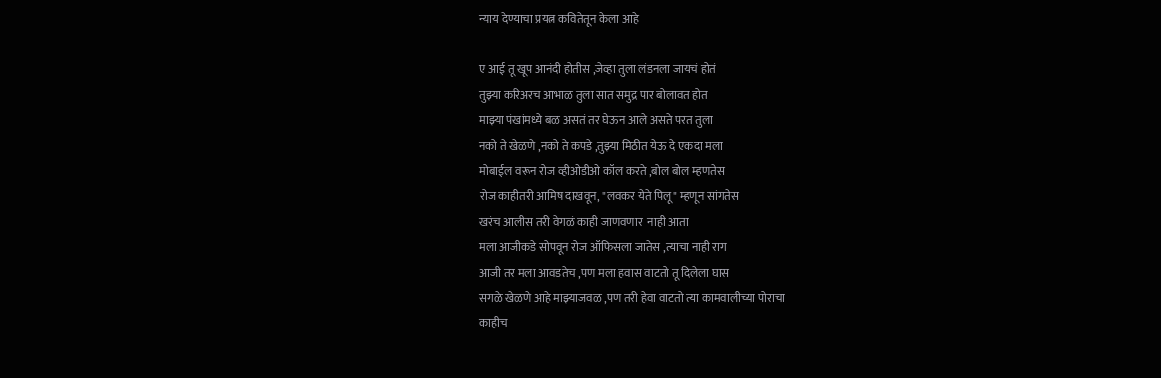न्याय देण्याचा प्रयत्न कवितेतून केला आहे

ए आई तू खूप आनंदी होतीस ,जेव्हा तुला लंडनला जायचं होतं
तुझ्या करिअरच आभाळ तुला सात समुद्र पार बोलावत होत
माझ्या पंखांमध्ये बळ असतं तर घेऊन आले असते परत तुला
नको ते खेळणे ,नको ते कपडे ,तुझ्या मिठीत येऊ दे एकदा मला
मोबाईल वरून रोज व्हीओडीओ कॉल करते ,बोल बोल म्हणतेस
रोज काहीतरी आमिष दाखवून, "लवकर येते पिलू" म्हणून सांगतेस
खरंच आलीस तरी वेगळं काही जाणवणार  नाही आता
मला आजीकडे सोपवून रोज ऑफिसला जातेस ,त्याचा नाही राग
आजी तर मला आवडतेच ,पण मला हवास वाटतो तू दिलेला घास
सगळे खेळणे आहे माझ्याजवळ ,पण तरी हेवा वाटतो त्या कामवालीच्या पोराचा
काहीच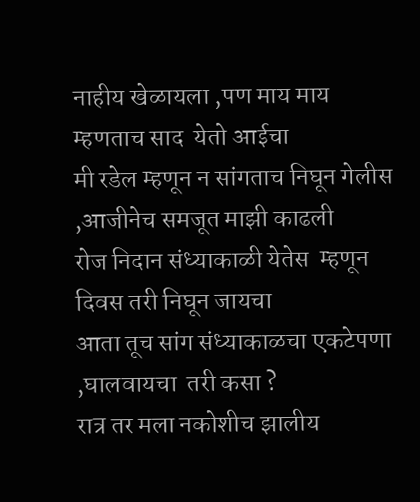नाहीय खेळायला ,पण माय माय म्हणताच साद  येतो आईचा
मी रडेल म्हणून न सांगताच निघून गेलीस ,आजीनेच समजूत माझी काढली
रोज निदान संध्याकाळी येतेस  म्हणून दिवस तरी निघून जायचा
आता तूच सांग संध्याकाळचा एकटेपणा ,घालवायचा  तरी कसा ?
रात्र तर मला नकोशीच झालीय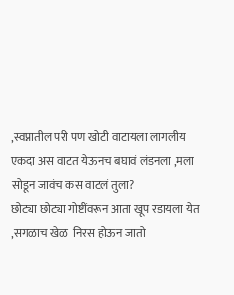,स्वप्नातील परी पण खोटी वाटायला लागलीय
एकदा अस वाटत येऊनच बघावं लंडनला ,मला सोडून जावंच कस वाटलं तुला?
छोट्या छोट्या गोष्टींवरून आता खूप रडायला येत ,सगळाच खेळ  निरस होऊन जातो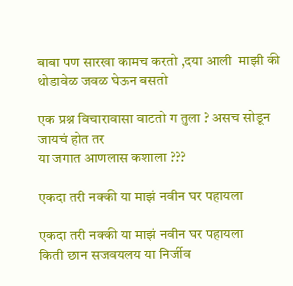बाबा पण सारखा कामच करतो ,दया आली  माझी की थोडावेळ जवळ घेऊन बसतो

एक प्रश्न विचारावासा वाटतो ग तुला ? असच सोडून जायचं होत तर
या जगात आणलास कशाला ???

एकदा तरी नक्की या माझं नवीन घर पहायला

एकदा तरी नक्की या माझं नवीन घर पहायला
किती छान सजवयलय या निर्जीव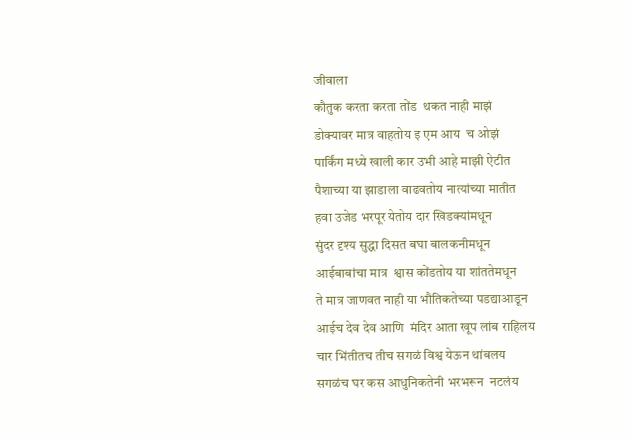जीवाला
कौतुक करता करता तोंड  थकत नाही माझं
डोक्यावर मात्र वाहतोय इ एम आय  च ओझं
पार्किंग मध्ये खाली कार उभी आहे माझी ऐटीत
पैशाच्या या झाडाला वाढवतोय नात्यांच्या मातीत
हवा उजेड भरपूर येतोय दार खिडक्यांमधून
सुंदर दृश्य सुद्धा दिसत बघा बालकनीमधून
आईबाबांचा मात्र  श्वास कोंडतोय या शांततेमधून
ते मात्र जाणवत नाही या भौतिकतेच्या पडद्याआडून
आईच देव देव आणि  मंदिर आता खूप लांब राहिलय
चार भिंतीतच तीच सगळं विश्व येऊन थांबलय
सगळंच घर कस आधुनिकतेनी भरभरून  नटलंय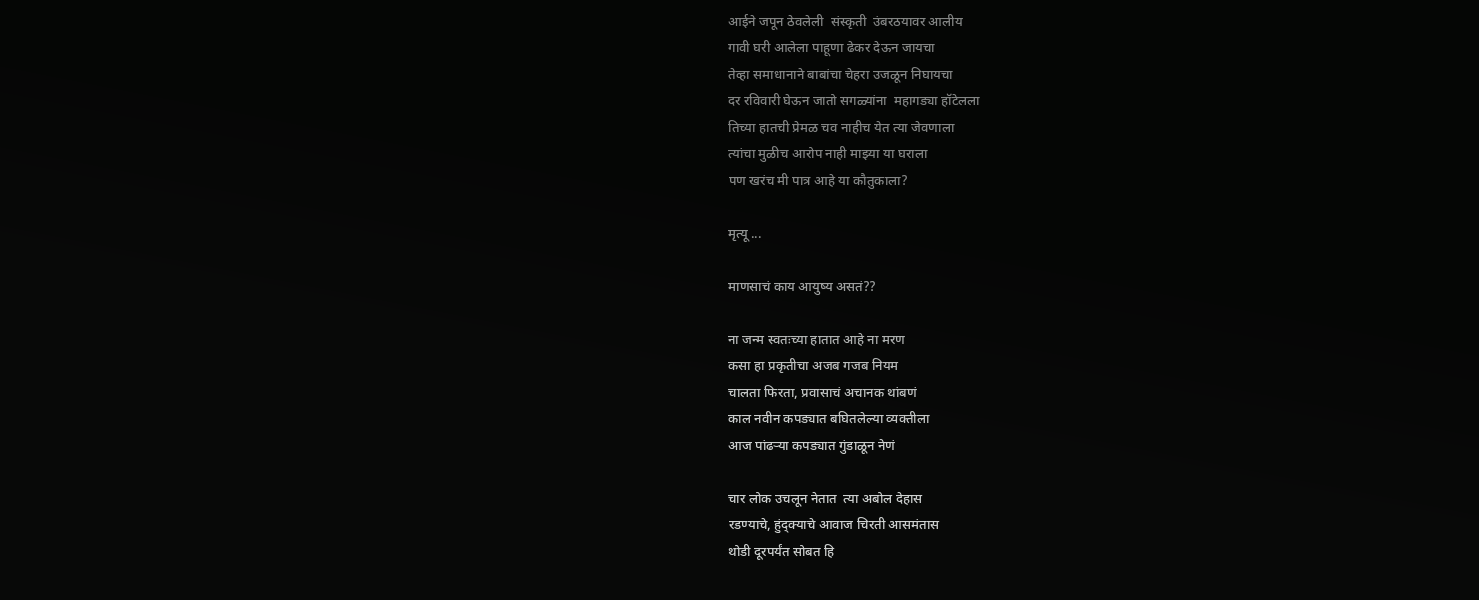आईने जपून ठेवलेली  संस्कृती  उंबरठयावर आलीय
गावी घरी आलेला पाहूणा ढेकर देऊन जायचा
तेव्हा समाधानाने बाबांचा चेहरा उजळून निघायचा
दर रविवारी घेऊन जातो सगळ्यांना  महागड्या हॉटेलला
तिच्या हातची प्रेमळ चव नाहीच येत त्या जेवणाला
त्यांचा मुळीच आरोप नाही माझ्या या घराला
पण खरंच मी पात्र आहे या कौतुकाला?

मृत्यू ...

माणसाचं काय आयुष्य असतं??

ना जन्म स्वतःच्या हातात आहे ना मरण
कसा हा प्रकृतीचा अजब गजब नियम
चालता फिरता, प्रवासाचं अचानक थांबणं
काल नवीन कपड्यात बघितलेल्या व्यक्तीला
आज पांढऱ्या कपड्यात गुंडाळून नेणं

चार लोक उचलून नेतात  त्या अबोल देहास
रडण्याचे, हुंद्क्याचे आवाज चिरती आसमंतास
थोडी दूरपर्यंत सोबत हि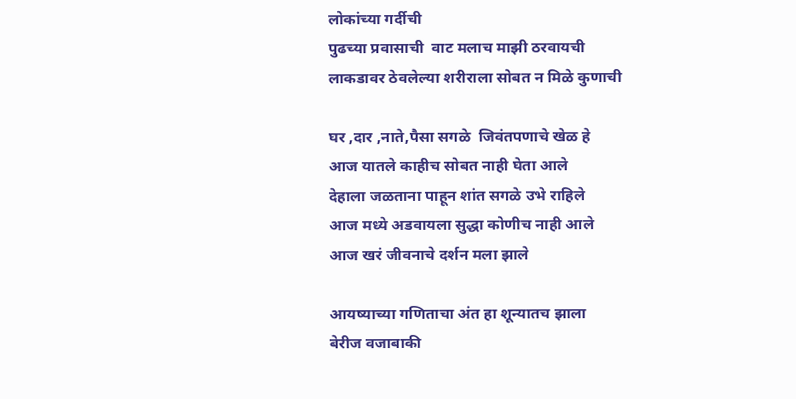लोकांच्या गर्दीची
पुढच्या प्रवासाची  वाट मलाच माझी ठरवायची
लाकडावर ठेवलेल्या शरीराला सोबत न मिळे कुणाची

घर ,दार ,नाते,पैसा सगळे  जिवंतपणाचे खेळ हे
आज यातले काहीच सोबत नाही घेता आले
देहाला जळताना पाहून शांत सगळे उभे राहिले
आज मध्ये अडवायला सुद्धा कोणीच नाही आले
आज खरं जीवनाचे दर्शन मला झाले

आयष्याच्या गणिताचा अंत हा शून्यातच झाला
बेरीज वजाबाकी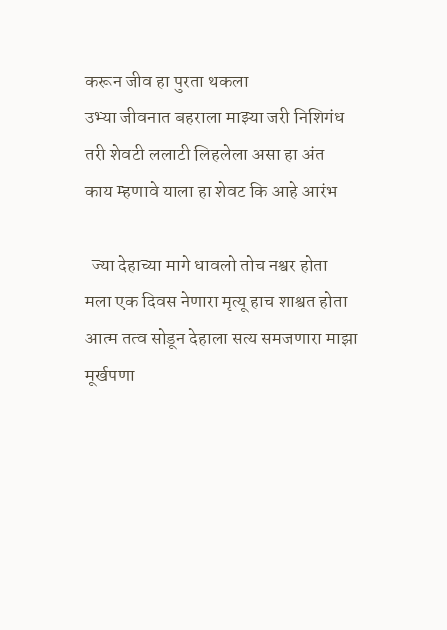करून जीव हा पुरता थकला
उभ्या जीवनात बहराला माझ्या जरी निशिगंध
तरी शेवटी ललाटी लिहलेला असा हा अंत
काय म्हणावे याला हा शेवट कि आहे आरंभ

  ज्या देहाच्या मागे धावलो तोच नश्वर होता
मला एक दिवस नेणारा मृत्यू हाच शाश्वत होता
आत्म तत्व सोडून देहाला सत्य समजणारा माझा मूर्खपणा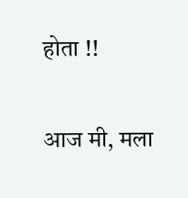होता !!

आज मी, मला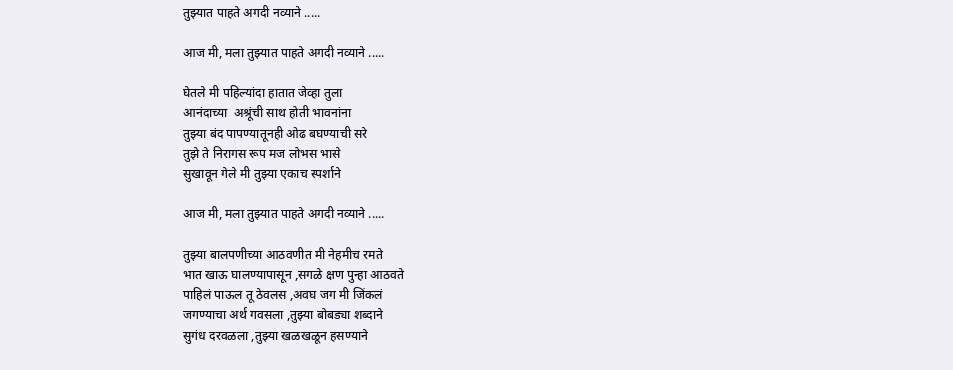तुझ्यात पाहते अगदी नव्याने .....

आज मी, मला तुझ्यात पाहते अगदी नव्याने .....

घेतले मी पहिल्यांदा हातात जेव्हा तुला
आनंदाच्या  अश्रूंची साथ होती भावनांना
तुझ्या बंद पापण्यातूनही ओढ बघण्याची सरे
तुझे ते निरागस रूप मज लोभस भासे
सुखावून गेले मी तुझ्या एकाच स्पर्शाने

आज मी, मला तुझ्यात पाहते अगदी नव्याने .....

तुझ्या बालपणीच्या आठवणीत मी नेहमीच रमते
भात खाऊ घालण्यापासून ,सगळे क्षण पुन्हा आठवते
पाहिलं पाऊल तू ठेवलस ,अवघ जग मी जिंकलं
जगण्याचा अर्थ गवसला ,तुझ्या बोबड्या शब्दाने
सुगंध दरवळला ,तुझ्या खळखळून हसण्याने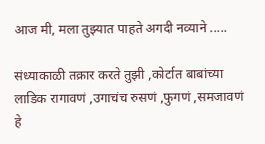आज मी, मला तुझ्यात पाहते अगदी नव्याने .....

संध्याकाळी तक्रार करते तुझी ,कोर्टात बाबांच्या
लाडिक रागावणं ,उगाचंच रुसणं ,फुगणं ,समजावणं
हे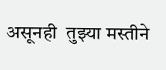असूनही  तुझ्या मस्तीने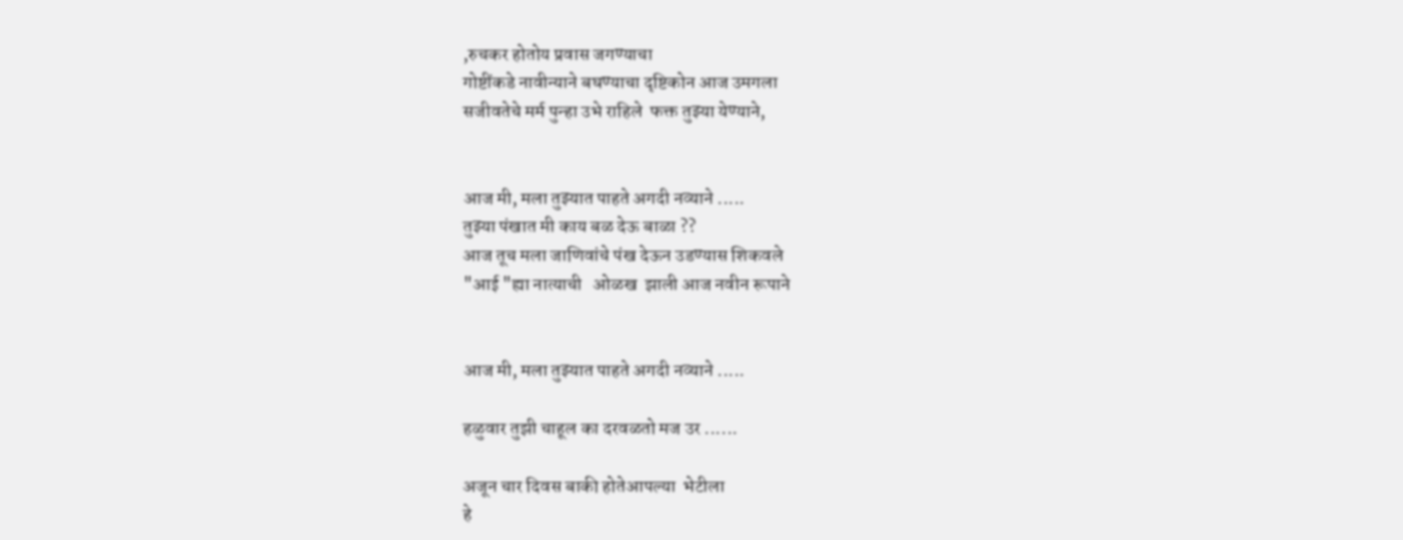,रुचकर होतोय प्रवास जगण्याचा
गोष्टींकडे नावीन्याने बघण्याचा दृष्टिकोन आज उमगला
सजीवतेचे मर्म पुन्हा उभे राहिले  फक्त तुझ्या येण्याने,


आज मी, मला तुझ्यात पाहते अगदी नव्याने .....
तुझ्या पंखात मी काय बळ देऊ बाळा ??
आज तूच मला जाणिवांचे पंख देऊन उडण्यास शिकवले
"आई "ह्या नात्याची   ओळख  झाली आज नवीन रूपाने


आज मी, मला तुझ्यात पाहते अगदी नव्याने .....

हळुवार तुझी चाहूल का दरवळतो मज उर ......

अजून चार दिवस बाकी होतेआपल्या  भेटीला
हे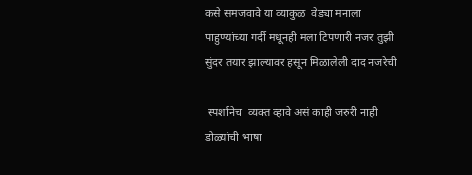कसे समजवावे या व्याकुळ  वेड्या मनाला
पाहुण्यांच्या गर्दी मधूनही मला टिपणारी नजर तुझी
सुंदर तयार झाल्यावर हसून मिळालेली दाद नजरेची

 स्पर्शानेच  व्यक्त व्हावे असं काही जरुरी नाही
डोळ्यांची भाषा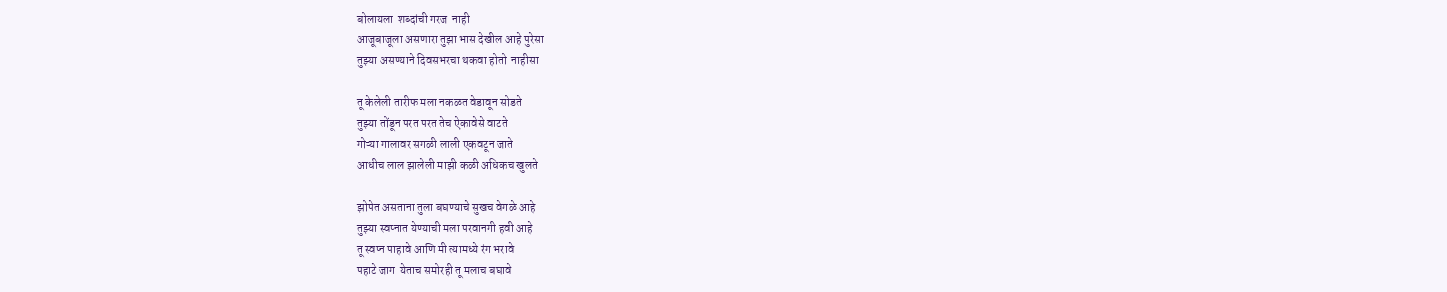बोलायला  शब्दांची गरज  नाही
आजूबाजूला असणारा तुझा भास देखील आहे पुरेसा
तुझ्या असण्याने दिवसभरचा थकवा होतो  नाहीसा

तू केलेली तारीफ मला नकळत वेडावून सोडते
तुझ्या तोंडून परत परत तेच ऐकावेसे वाटते
गोऱ्या गालावर सगळी लाली एकवटून जाते
आधीच लाल झालेली माझी कळी अधिकच खुलते

झोपेत असताना तुला बघण्याचे सुखच वेगळे आहे
तुझ्या स्वप्नात येण्याची मला परवानगी हवी आहे
तू स्वप्न पाहावे आणि मी त्यामध्ये रंग भरावे
पहाटे जाग  येताच समोरही तू मलाच बघावे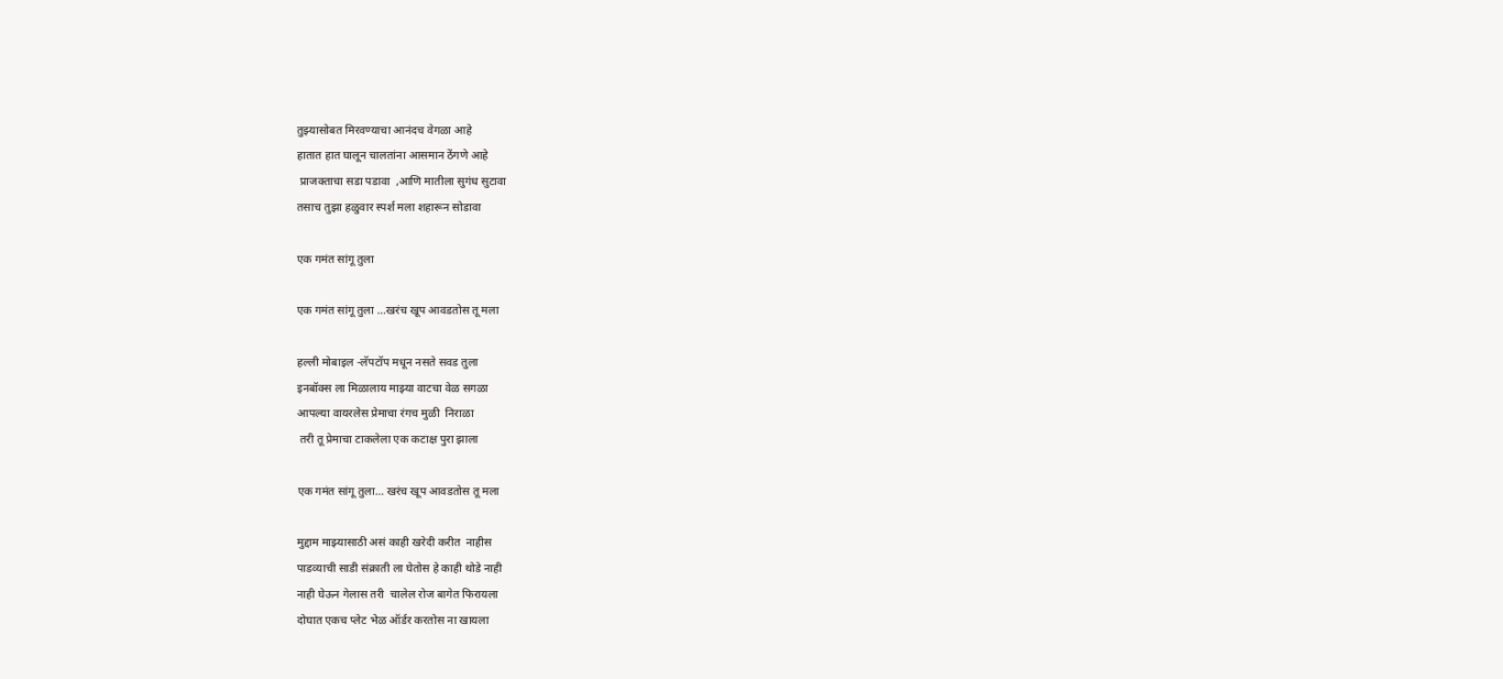तुझ्यासोबत मिरवण्याचा आनंदच वेगळा आहे
हातात हात घालून चालतांना आसमान ठेंगणे आहे
 प्राजक्ताचा सडा पडावा  ,आणि मातीला सुगंध सुटावा
तसाच तुझा हळुवार स्पर्श मला शहारून सोडावा

एक गमंत सांगू तुला

एक गमंत सांगू तुला ...खरंच खूप आवडतोस तू मला

हल्ली मोबाइल -लॅपटॉप मधून नसते सवड तुला
इनबॉक्स ला मिळालाय माझ्या वाटचा वेळ सगळा
आपल्या वायरलेस प्रेमाचा रंगच मुळी  निराळा
 तरी तू प्रेमाचा टाकलेला एक कटाक्ष पुरा झाला

एक गमंत सांगू तुला... खरंच खूप आवडतोस तू मला

मुद्दाम माझ्यासाठी असं काही खरेदी करीत  नाहीस
पाडव्याची साडी संक्राती ला घेतोस हे काही थोडे नाही
नाही घेऊन गेलास तरी  चालेल रोज बागेत फिरायला
दोघात एकच प्लेट भेळ ऑर्डर करतोस ना खायला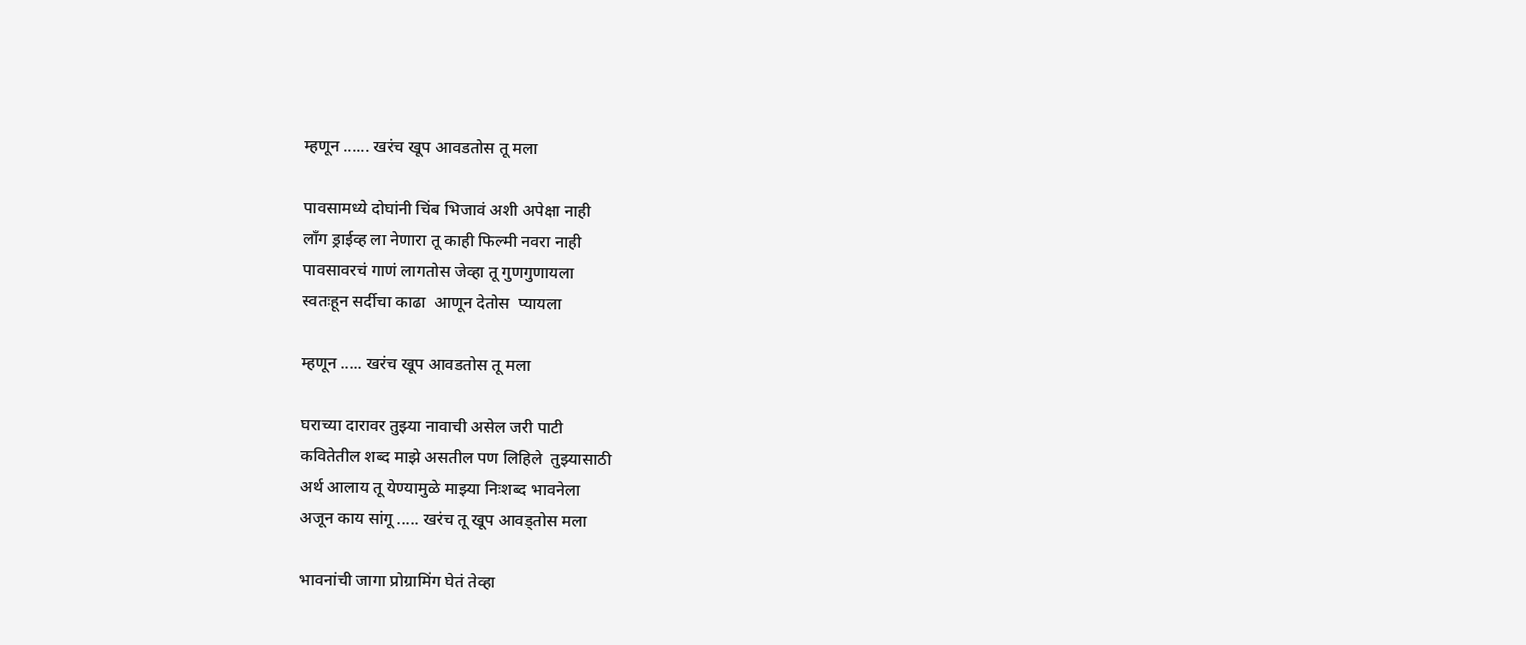म्हणून ...... खरंच खूप आवडतोस तू मला

पावसामध्ये दोघांनी चिंब भिजावं अशी अपेक्षा नाही
लॉंग ड्राईव्ह ला नेणारा तू काही फिल्मी नवरा नाही
पावसावरचं गाणं लागतोस जेव्हा तू गुणगुणायला
स्वतःहून सर्दीचा काढा  आणून देतोस  प्यायला

म्हणून ..... खरंच खूप आवडतोस तू मला

घराच्या दारावर तुझ्या नावाची असेल जरी पाटी
कवितेतील शब्द माझे असतील पण लिहिले  तुझ्यासाठी
अर्थ आलाय तू येण्यामुळे माझ्या निःशब्द भावनेला
अजून काय सांगू ..... खरंच तू खूप आवड्तोस मला

भावनांची जागा प्रोग्रामिंग घेतं तेव्हा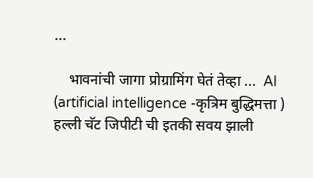...

    भावनांची जागा प्रोग्रामिंग घेतं तेव्हा ...  AI (artificial intelligence -कृत्रिम बुद्धिमत्ता ) हल्ली चॅट जिपीटी ची इतकी सवय झाली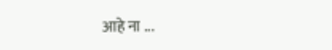आहे ना ...